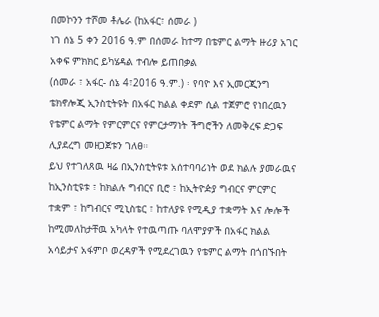በመኮንን ተሾመ ቶሌራ (ከአፋር፣ ሰመራ )
ነገ ሰኔ 5 ቀን 2016 ዓ᎐ም በሰመራ ከተማ በቴምር ልማት ዙሪያ አገር አቀፍ ምክክር ይካሄዳል ተብሎ ይጠበቃል
(ሰመራ ፣ አፋር- ሰኔ 4፣2016 ዓ᎐ም᎐) ፡ የባዮ እና ኢመርጂንግ ቴክኖሎጂ ኢንስቲትዩት በአፋር ክልል ቀደም ሲል ተጀምሮ የነበረዉን የቴምር ልማት የምርምርና የምርታማነት ችግሮችን ለመቅረፍ ድጋፍ ሊያደረግ መዘጋጀቱን ገለፀ።
ይህ የተገለጸዉ ዛሬ በኢንስቲትዩቱ አሰተባባሪነት ወደ ክልሉ ያመራዉና ከኢንስቲዩቱ ፣ ከክልሉ ግብርና ቢሮ ፣ ከኢትዮዽያ ግብርና ምርምር ተቋም ፣ ከግብርና ሚኒስቴር ፣ ከተለያዩ የሚዲያ ተቋማት እና ሎሎች ከሚመለከታቸዉ አካላት የተዉጣጡ ባለሞያዎች በአፋር ክልል አሳይታና አፋምቦ ወረዳዎች የሚደረገዉን የቴምር ልማት በጎበኙበት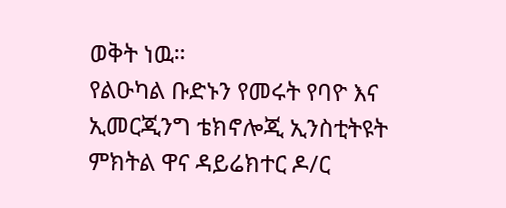ወቅት ነዉ።
የልዑካል ቡድኑን የመሩት የባዮ እና ኢመርጂንግ ቴክኖሎጂ ኢንስቲትዩት ምክትል ዋና ዳይሬክተር ዶ/ር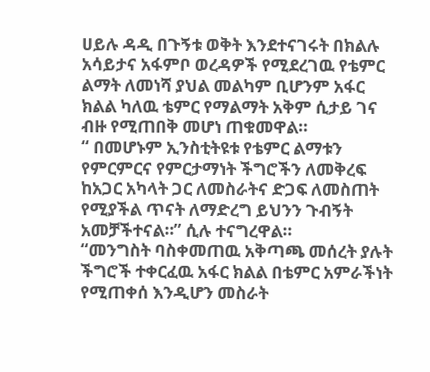ሀይሉ ዳዲ በጉኝቱ ወቅት እንደተናገሩት በክልሉ አሳይታና አፋምቦ ወረዳዎች የሚደረገዉ የቴምር ልማት ለመነሻ ያህል መልካም ቢሆንም አፋር ክልል ካለዉ ቴምር የማልማት አቅም ሲታይ ገና ብዙ የሚጠበቅ መሆነ ጠቁመዋል።
“ በመሆኑም ኢንስቲትዩቱ የቴምር ልማቱን የምርምርና የምርታማነት ችግሮችን ለመቅረፍ ከአጋር አካላት ጋር ለመስራትና ድጋፍ ለመስጠት የሚያችል ጥናት ለማድረግ ይህንን ጉብኝት አመቻችተናል።” ሲሉ ተናግረዋል።
“መንግስት ባስቀመጠዉ አቅጣጫ መሰረት ያሉት ችግሮች ተቀርፈዉ አፋር ክልል በቴምር አምራችነት የሚጠቀሰ እንዲሆን መስራት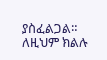ያስፈልጋል። ለዚህም ክልሉ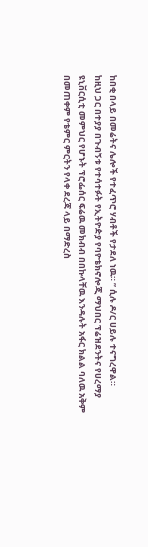ከበቂ በላይ በመሬትና ሌሎች የተፈጥሮ ሃብቶች የታደለ ነዉ። ” ሲሉ ዶ/ር ሀይሉ ተናግረዋል።
ከዚህ ጋር በተያያ በጉብኝቱ የተሳተፉት የኢትዮዽያ የባዮቴክኖሎጂ ማህበር ፕሬዝደንትና የሀረማያ ዩኒቨርሲቲ መምህር የሆኑት ፕሮፌሰር ፍሬዉ መክብብ በበኩላቸዉ እንዳሉት አፋር ክልል ባለዉ አቅም በመጠቀም የቴምር ምርትን የላቀ ደረጃ ላይ በማድረስ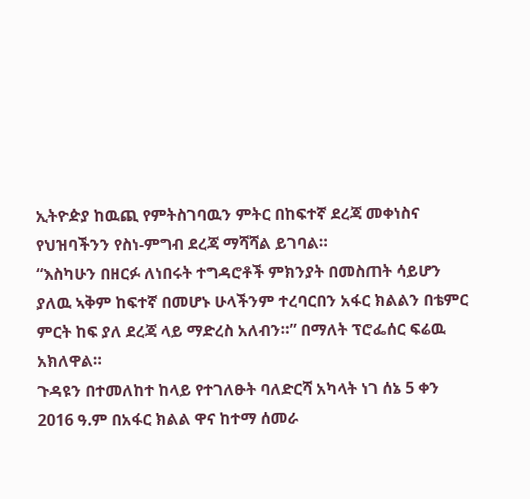ኢትዮዽያ ከዉጪ የምትስገባዉን ምትር በከፍተኛ ደረጃ መቀነስና የህዝባችንን የስነ-ምግብ ደረጃ ማሻሻል ይገባል።
“እስካሁን በዘርፉ ለነበሩት ተግዳሮቶች ምክንያት በመስጠት ሳይሆን ያለዉ ኣቅም ከፍተኛ በመሆኑ ሁላችንም ተረባርበን አፋር ክልልን በቴምር ምርት ከፍ ያለ ደረጃ ላይ ማድረስ አለብን።” በማለት ፕሮፌሰር ፍሬዉ አክለዋል።
ጉዳዩን በተመለከተ ከላይ የተገለፁት ባለድርሻ አካላት ነገ ሰኔ 5 ቀን 2016 ዓ᎐ም በአፋር ክልል ዋና ከተማ ሰመራ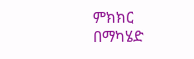ምክክር በማካሄድ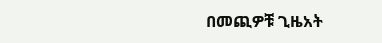በመጪዎቹ ጊዜአት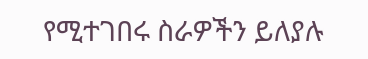የሚተገበሩ ስራዎችን ይለያሉ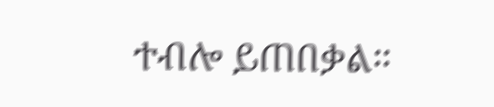ተብሎ ይጠበቃል።